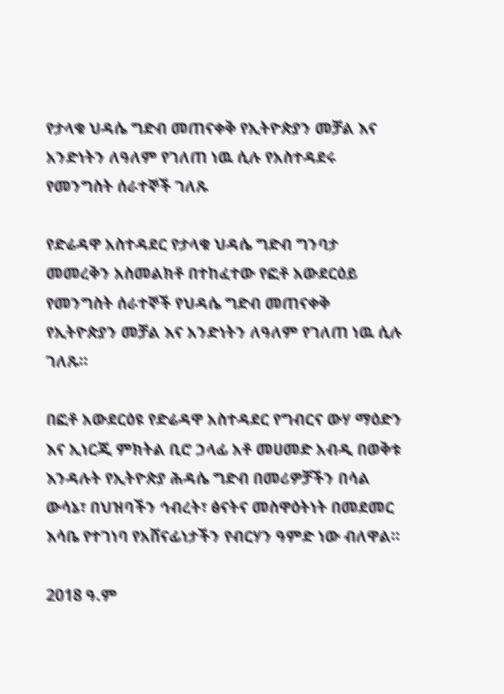የታላቁ ህዳሴ ግድብ መጠናቀቅ የኢትዮጵያን መቻል እና አንድነትን ለዓለም የገለጠ ነዉ ሲሉ የአስተዳደሩ የመንግስት ሰራተኞች ገለጹ

የድሬዳዋ አስተዳደር የታላቁ ህዳሴ ግድብ ግንባታ መመረቅን አስመልክቶ በተከፈተው የፎቶ አውደርዕይ የመንግስት ሰራተኞች የህዳሴ ግድብ መጠናቀቅ የኢትዮጵያን መቻል እና አንድነትን ለዓለም የገለጠ ነዉ ሲሉ ገለጹ።

በፎቶ አውደርዕዩ የድሬዳዋ አስተዳደር የግብርና ውሃ ማዕድን እና ኢነርጂ ምክትል ቢሮ ኃላፊ አቶ መሀመድ አብዲ በወቅቱ እንዳሉት የኢትዮጵያ ሕዳሴ ግድብ በመሪዎቻችን በሳል ውሳኔ፣ በህዝባችን ኅብረት፣ ፅናትና መስዋዕትነት በመደመር እሳቤ የተገነባ የአሸናፊነታችን የብርሃን ዓምድ ነው ብለዋል።

2018 ዓ.ም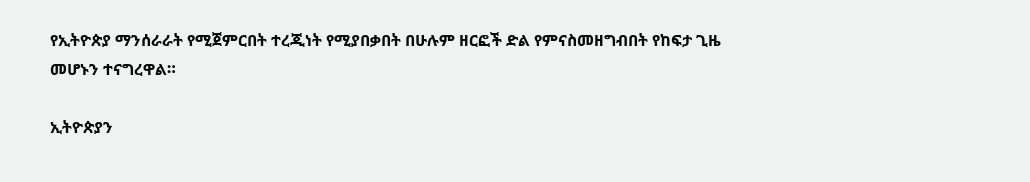የኢትዮጵያ ማንሰራራት የሚጀምርበት ተረጂነት የሚያበቃበት በሁሉም ዘርፎች ድል የምናስመዘግብበት የከፍታ ጊዜ መሆኑን ተናግረዋል።

ኢትዮጵያን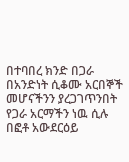በተባበረ ክንድ በጋራ በአንድነት ሲቆሙ አርበኞች መሆናችንን ያረጋገጥንበት የጋራ አርማችን ነዉ ሲሉ በፎቶ አውደርዕይ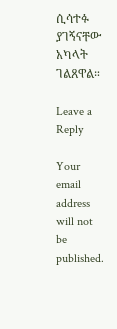ሲሳተፉ ያገኝናቸው አካላት ገልጸዋል።

Leave a Reply

Your email address will not be published.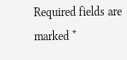Required fields are marked *